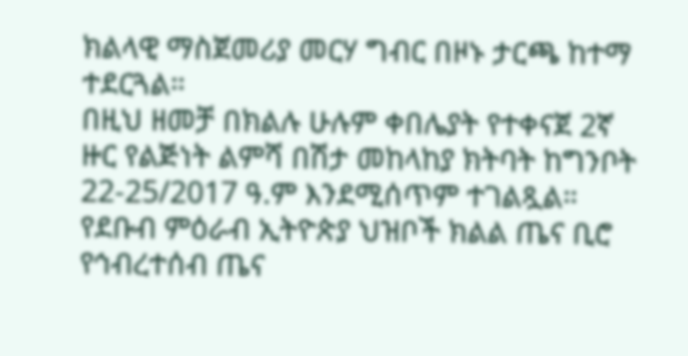ክልላዊ ማስጀመሪያ መርሃ ግብር በዞኑ ታርጫ ከተማ ተደርጓል።
በዚህ ዘመቻ በክልሉ ሁሉም ቀበሌያት የተቀናጀ 2ኛ ዙር የልጅነት ልምሻ በሽታ መከላከያ ክትባት ከግንቦት 22-25/2017 ዓ.ም እንደሚሰጥም ተገልጿል።
የደቡብ ምዕራብ ኢትዮጵያ ህዝቦች ክልል ጤና ቢሮ የኅብረተሰብ ጤና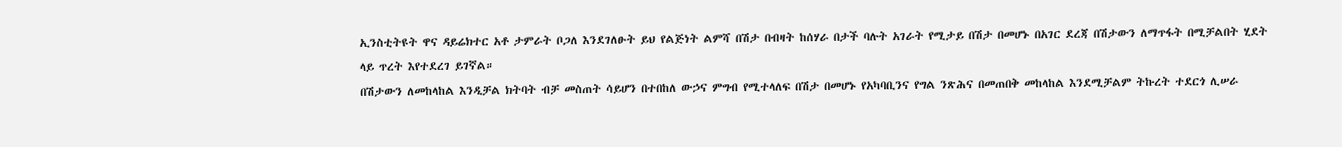ኢንስቲትዩት ዋና ዳይሬክተር አቶ ታምራት ቦጋለ እንደገለፁት ይህ የልጅነት ልምሻ በሽታ በብዛት ከሰሃራ በታች ባሉት አገራት የሚታይ በሽታ በመሆኑ በአገር ደረጃ በሽታውን ለማጥፋት በሚቻልበት ሂደት ላይ ጥረት እየተደረገ ይገኛል።
በሽታውን ለመከላከል እንዲቻል ክትባት ብቻ መስጠት ሳይሆን በተበከለ ውኃና ምግብ የሚተላለፍ በሽታ በመሆኑ የአካባቢንና የግል ንጽሕና በመጠበቅ መከላከል እንደሚቻልም ትኩረት ተደርጎ ሊሠራ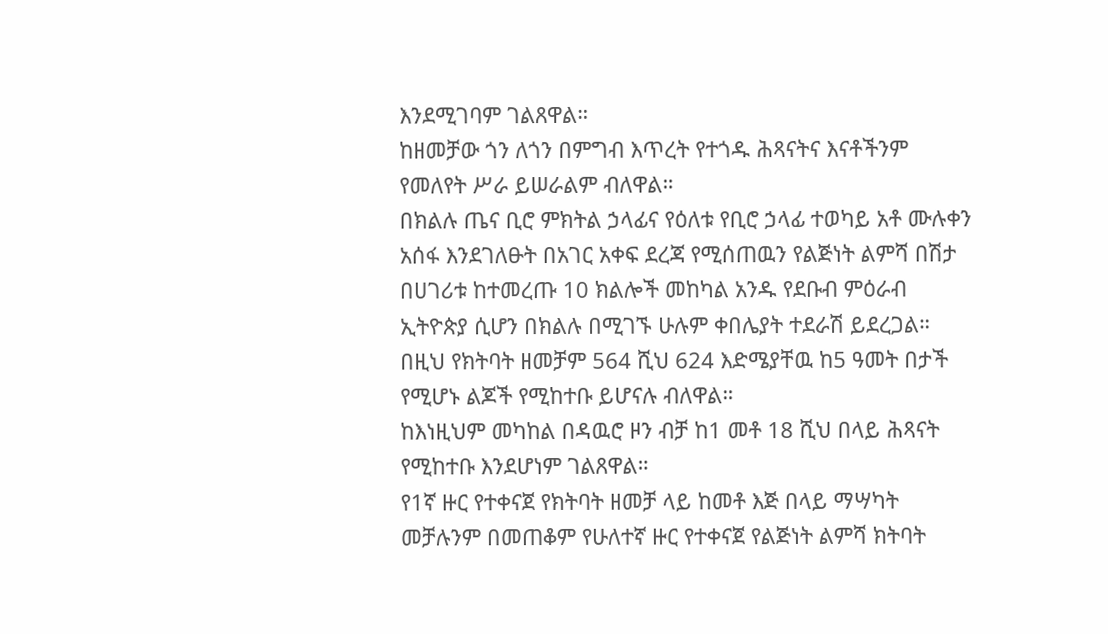እንደሚገባም ገልጸዋል።
ከዘመቻው ጎን ለጎን በምግብ እጥረት የተጎዱ ሕጻናትና እናቶችንም የመለየት ሥራ ይሠራልም ብለዋል።
በክልሉ ጤና ቢሮ ምክትል ኃላፊና የዕለቱ የቢሮ ኃላፊ ተወካይ አቶ ሙሉቀን አሰፋ እንደገለፁት በአገር አቀፍ ደረጃ የሚሰጠዉን የልጅነት ልምሻ በሽታ በሀገሪቱ ከተመረጡ 10 ክልሎች መከካል አንዱ የደቡብ ምዕራብ ኢትዮጵያ ሲሆን በክልሉ በሚገኙ ሁሉም ቀበሌያት ተደራሽ ይደረጋል።
በዚህ የክትባት ዘመቻም 564 ሺህ 624 እድሜያቸዉ ከ5 ዓመት በታች የሚሆኑ ልጆች የሚከተቡ ይሆናሉ ብለዋል።
ከእነዚህም መካከል በዳዉሮ ዞን ብቻ ከ1 መቶ 18 ሺህ በላይ ሕጻናት የሚከተቡ እንደሆነም ገልጸዋል።
የ1ኛ ዙር የተቀናጀ የክትባት ዘመቻ ላይ ከመቶ እጅ በላይ ማሣካት መቻሉንም በመጠቆም የሁለተኛ ዙር የተቀናጀ የልጅነት ልምሻ ክትባት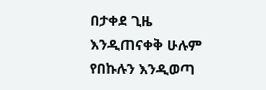በታቀደ ጊዜ እንዲጠናቀቅ ሁሉም የበኩሉን እንዲወጣ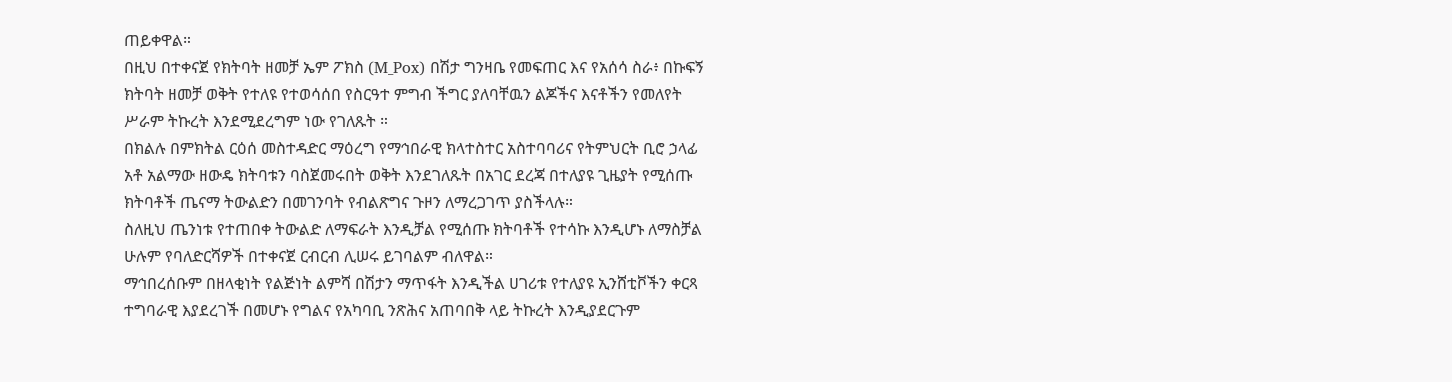ጠይቀዋል።
በዚህ በተቀናጀ የክትባት ዘመቻ ኤም ፖክስ (M_Pox) በሽታ ግንዛቤ የመፍጠር እና የአሰሳ ስራ፥ በኩፍኝ ክትባት ዘመቻ ወቅት የተለዩ የተወሳሰበ የስርዓተ ምግብ ችግር ያለባቸዉን ልጆችና እናቶችን የመለየት ሥራም ትኩረት እንደሚደረግም ነው የገለጹት ።
በክልሉ በምክትል ርዕሰ መስተዳድር ማዕረግ የማኅበራዊ ክላተስተር አስተባባሪና የትምህርት ቢሮ ኃላፊ አቶ አልማው ዘውዴ ክትባቱን ባስጀመሩበት ወቅት እንደገለጹት በአገር ደረጃ በተለያዩ ጊዜያት የሚሰጡ ክትባቶች ጤናማ ትውልድን በመገንባት የብልጽግና ጉዞን ለማረጋገጥ ያስችላሉ።
ስለዚህ ጤንነቱ የተጠበቀ ትውልድ ለማፍራት እንዲቻል የሚሰጡ ክትባቶች የተሳኩ እንዲሆኑ ለማስቻል ሁሉም የባለድርሻዎች በተቀናጀ ርብርብ ሊሠሩ ይገባልም ብለዋል።
ማኅበረሰቡም በዘላቂነት የልጅነት ልምሻ በሽታን ማጥፋት እንዲችል ሀገሪቱ የተለያዩ ኢንሸቲቮችን ቀርጻ ተግባራዊ እያደረገች በመሆኑ የግልና የአካባቢ ንጽሕና አጠባበቅ ላይ ትኩረት እንዲያደርጉም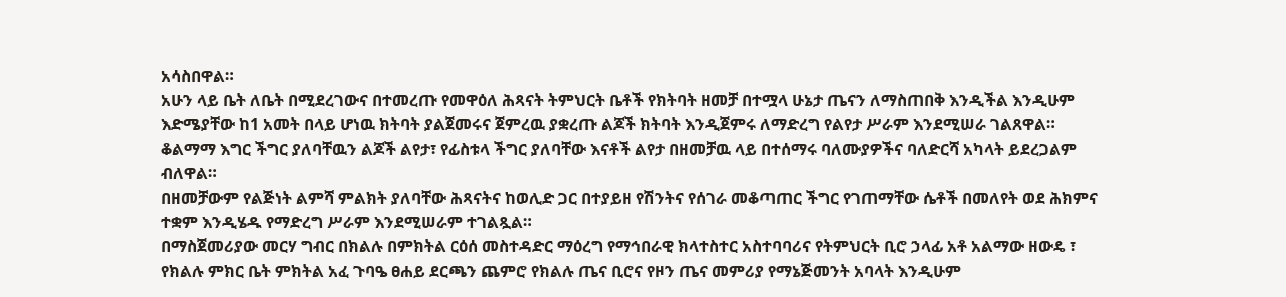አሳስበዋል።
አሁን ላይ ቤት ለቤት በሚደረገውና በተመረጡ የመዋዕለ ሕጻናት ትምህርት ቤቶች የክትባት ዘመቻ በተሟላ ሁኔታ ጤናን ለማስጠበቅ እንዲችል እንዲሁም እድሜያቸው ከ1 አመት በላይ ሆነዉ ክትባት ያልጀመሩና ጀምረዉ ያቋረጡ ልጆች ክትባት እንዲጀምሩ ለማድረግ የልየታ ሥራም እንደሚሠራ ገልጸዋል።
ቆልማማ እግር ችግር ያለባቸዉን ልጆች ልየታ፣ የፊስቱላ ችግር ያለባቸው እናቶች ልየታ በዘመቻዉ ላይ በተሰማሩ ባለሙያዎችና ባለድርሻ አካላት ይደረጋልም ብለዋል።
በዘመቻውም የልጅነት ልምሻ ምልክት ያለባቸው ሕጻናትና ከወሊድ ጋር በተያይዘ የሽንትና የሰገራ መቆጣጠር ችግር የገጠማቸው ሴቶች በመለየት ወደ ሕክምና ተቋም እንዲሄዱ የማድረግ ሥራም እንደሚሠራም ተገልጿል።
በማስጀመሪያው መርሃ ግብር በክልሉ በምክትል ርዕሰ መስተዳድር ማዕረግ የማኅበራዊ ክላተስተር አስተባባሪና የትምህርት ቢሮ ኃላፊ አቶ አልማው ዘውዴ ፣ የክልሉ ምክር ቤት ምክትል አፈ ጉባዔ ፀሐይ ደርጫን ጨምሮ የክልሉ ጤና ቢሮና የዞን ጤና መምሪያ የማኔጅመንት አባላት እንዲሁም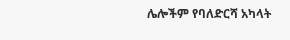ሌሎችም የባለድርሻ አካላት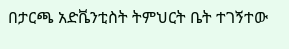በታርጫ አድቬንቲስት ትምህርት ቤት ተገኝተው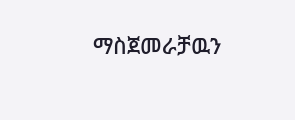ማስጀመራቻዉን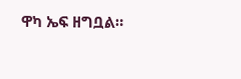ዋካ ኤፍ ዘግቧል።